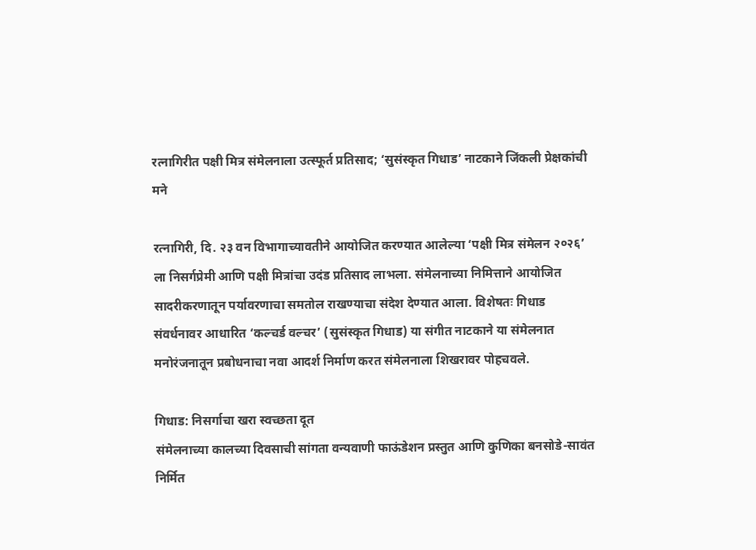रत्नागिरीत पक्षी मित्र संमेलनाला उत्स्फूर्त प्रतिसाद; ‘सुसंस्कृत गिधाड’ नाटकाने जिंकली प्रेक्षकांची मने

रत्नागिरी, दि. २३ वन विभागाच्यावतीने आयोजित करण्यात आलेल्या ‘पक्षी मित्र संमेलन २०२६’ ला निसर्गप्रेमी आणि पक्षी मित्रांचा उदंड प्रतिसाद लाभला. संमेलनाच्या निमित्ताने आयोजित सादरीकरणातून पर्यावरणाचा समतोल राखण्याचा संदेश देण्यात आला. विशेषतः गिधाड संवर्धनावर आधारित ‘कल्चर्ड वल्चर’ (सुसंस्कृत गिधाड) या संगीत नाटकाने या संमेलनात मनोरंजनातून प्रबोधनाचा नवा आदर्श निर्माण करत संमेलनाला शिखरावर पोहचवले.

गिधाड: निसर्गाचा खरा स्वच्छता दूत
संमेलनाच्या कालच्या दिवसाची सांगता वन्यवाणी फाऊंडेशन प्रस्तुत आणि कुणिका बनसोडे-सावंत निर्मित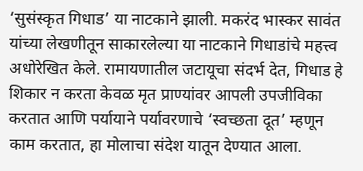‘सुसंस्कृत गिधाड’ या नाटकाने झाली. मकरंद भास्कर सावंत यांच्या लेखणीतून साकारलेल्या या नाटकाने गिधाडांचे महत्त्व अधोरेखित केले. रामायणातील जटायूचा संदर्भ देत, गिधाड हे शिकार न करता केवळ मृत प्राण्यांवर आपली उपजीविका करतात आणि पर्यायाने पर्यावरणाचे ‘स्वच्छता दूत’ म्हणून काम करतात, हा मोलाचा संदेश यातून देण्यात आला.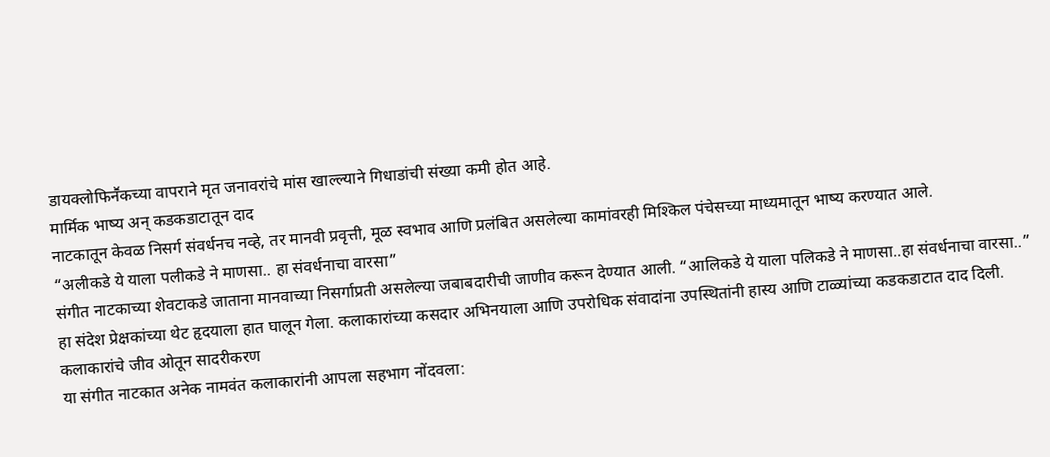डायक्लोफिनॕकच्या वापराने मृत जनावरांचे मांस खाल्ल्याने गिधाडांची संख्या कमी होत आहे.
मार्मिक भाष्य अन् कडकडाटातून दाद
नाटकातून केवळ निसर्ग संवर्धनच नव्हे, तर मानवी प्रवृत्ती, मूळ स्वभाव आणि प्रलंबित असलेल्या कामांवरही मिश्किल पंचेसच्या माध्यमातून भाष्य करण्यात आले.
“अलीकडे ये याला पलीकडे ने माणसा.. हा संवर्धनाचा वारसा”
संगीत नाटकाच्या शेवटाकडे जाताना मानवाच्या निसर्गाप्रती असलेल्या जबाबदारीची जाणीव करून देण्यात आली. “आलिकडे ये याला पलिकडे ने माणसा..हा संवर्धनाचा वारसा..” हा संदेश प्रेक्षकांच्या थेट हृदयाला हात घालून गेला. कलाकारांच्या कसदार अभिनयाला आणि उपरोधिक संवादांना उपस्थितांनी हास्य आणि टाळ्यांच्या कडकडाटात दाद दिली.
कलाकारांचे जीव ओतून सादरीकरण
या संगीत नाटकात अनेक नामवंत कलाकारांनी आपला सहभाग नोंदवला: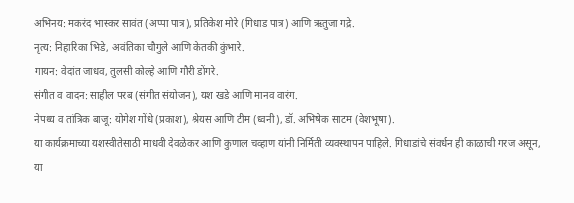अभिनय: मकरंद भास्कर सावंत (अप्पा पात्र), प्रतिकेश मोरे (गिधाड पात्र) आणि ऋतुजा गद्रे.
नृत्य: निहारिका भिडे, अवंतिका चौगुले आणि केतकी कुंभारे.
गायन: वेदांत जाधव, तुलसी कोल्हे आणि गौरी डोंगरे.
संगीत व वादन: साहील परब (संगीत संयोजन), यश खडे आणि मानव वारंग.
नेपथ्य व तांत्रिक बाजू: योगेश गोंधे (प्रकाश), श्रेयस आणि टीम (ध्वनी), डॉ. अभिषेक साटम (वेशभूषा).
या कार्यक्रमाच्या यशस्वीतेसाठी माधवी देवळेकर आणि कुणाल चव्हाण यांनी निर्मिती व्यवस्थापन पाहिले. गिधाडांचे संवर्धन ही काळाची गरज असून, या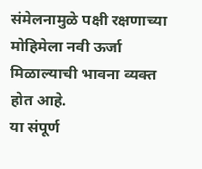संमेलनामुळे पक्षी रक्षणाच्या मोहिमेला नवी ऊर्जा मिळाल्याची भावना व्यक्त होत आहे.
या संपूर्ण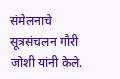संमेलनाचे सूत्रसंचलन गौरी जोशी यांनी केले.